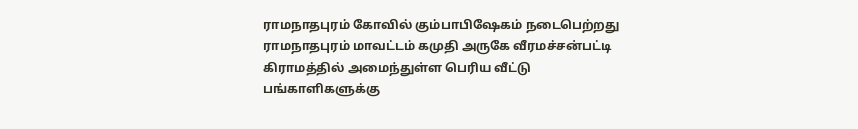ராமநாதபுரம் கோவில் கும்பாபிஷேகம் நடைபெற்றது
ராமநாதபுரம் மாவட்டம் கமுதி அருகே வீரமச்சன்பட்டி கிராமத்தில் அமைந்துள்ள பெரிய வீட்டு பங்காளிகளுக்கு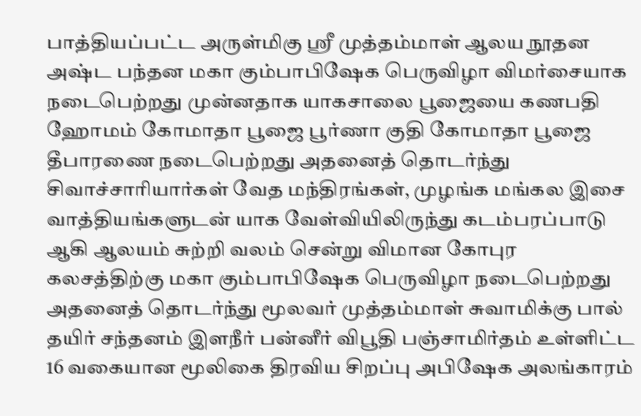பாத்தியப்பட்ட அருள்மிகு ஸ்ரீ முத்தம்மாள் ஆலய நூதன அஷ்ட பந்தன மகா கும்பாபிஷேக பெருவிழா விமர்சையாக நடைபெற்றது முன்னதாக யாகசாலை பூஜையை கணபதி ஹோமம் கோமாதா பூஜை பூர்ணா குதி கோமாதா பூஜை தீபாரணை நடைபெற்றது அதனைத் தொடர்ந்து சிவாச்சாரியார்கள் வேத மந்திரங்கள், முழங்க மங்கல இசை வாத்தியங்களுடன் யாக வேள்வியிலிருந்து கடம்பரப்பாடு ஆகி ஆலயம் சுற்றி வலம் சென்று விமான கோபுர கலசத்திற்கு மகா கும்பாபிஷேக பெருவிழா நடைபெற்றது அதனைத் தொடர்ந்து மூலவர் முத்தம்மாள் சுவாமிக்கு பால் தயிர் சந்தனம் இளநீர் பன்னீர் விபூதி பஞ்சாமிர்தம் உள்ளிட்ட 16 வகையான மூலிகை திரவிய சிறப்பு அபிஷேக அலங்காரம்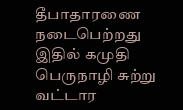தீபாதாரணை நடைபெற்றது இதில் கமுதி பெருநாழி சுற்று வட்டார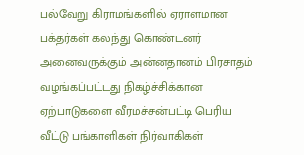பல்வேறு கிராமங்களில் ஏராளமான பக்தர்கள் கலந்து கொண்டனர் அனைவருக்கும் அன்னதானம் பிரசாதம் வழங்கப்பட்டது நிகழ்ச்சிக்கான ஏற்பாடுகளை வீரமச்சன்பட்டி பெரிய வீட்டு பங்காளிகள் நிர்வாகிகள்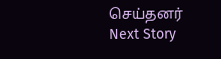செய்தனர்
Next Story